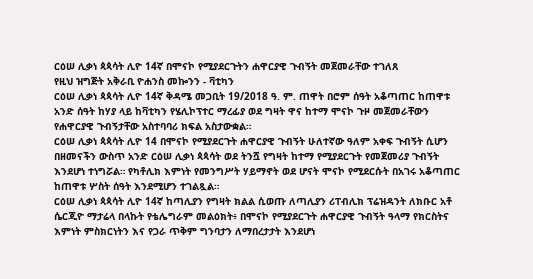ርዕሠ ሊቃነ ጳጳሳት ሊዮ 14ኛ በሞናኮ የሚያደርጉትን ሐዋርያዊ ጉብኝት መጀመራቸው ተገለጸ
የዚህ ዝግጅት አቅራቢ ዮሐንስ መኰንን - ቫቲካን
ርዕሠ ሊቃነ ጳጳሳት ሊዮ 14ኛ ቅዳሜ መጋቢት 19/2018 ዓ. ም. ጠዋት በሮም ሰዓት አቆጣጠር ከጠዋቱ አንድ ሰዓት ከሃያ ላይ ከቫቲካን የሄሊኮፕተር ማረፊያ ወደ ግዛት ዋና ከተማ ሞናኮ ጉዞ መጀመራቸውን የሐዋርያዊ ጉብኝታቸው አስተባባሪ ክፍል አስታውቋል።
ርዕሠ ሊቃነ ጳጳሳት ሊዮ 14 በሞናኮ የሚያደርጉት ሐዋርያዊ ጉብኝት ሁለተኛው ዓለም አቀፍ ጉብኝት ሲሆን በዘመናችን ውስጥ አንድ ርዕሠ ሊቃነ ጳጳሳት ወደ ትንሿ የግዛት ከተማ የሚያደርጉት የመጀመሪያ ጉብኝት እንደሆነ ተነግሯል። የካቶሊክ እምነት የመንግሥት ሃይማኖት ወደ ሆናት ሞናኮ የሚደርሱት በአገሩ አቆጣጠር ከጠዋቱ ሦስት ሰዓት እንደሚሆን ተገልጿል።
ርዕሠ ሊቃነ ጳጳሳት ሊዮ 14ኛ ከጣሊያን የግዛት ክልል ሲወጡ ለጣሊያን ሪፐብሊክ ፕሬዝዳንት ለክቡር አቶ ሴርጂዮ ማታሬላ በላኩት የቴሌግራም መልዕክት፥ በሞናኮ የሚያደርጉት ሐዋርያዊ ጉብኝት ዓላማ የክርስትና እምነት ምስክርነትን እና የጋራ ጥቅም ግንባታን ለማበረታታት እንደሆነ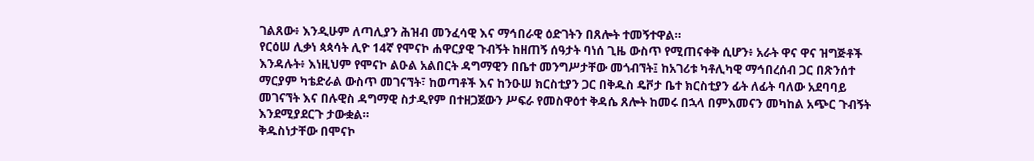ገልጸው፥ እንዲሁም ለጣሊያን ሕዝብ መንፈሳዊ እና ማኅበራዊ ዕድገትን በጸሎት ተመኝተዋል።
የርዕሠ ሊቃነ ጳጳሳት ሊዮ 14ኛ የሞናኮ ሐዋርያዊ ጉብኝት ከዘጠኝ ሰዓታት ባነሰ ጊዜ ውስጥ የሚጠናቀቅ ሲሆን፥ አራት ዋና ዋና ዝግጅቶች እንዳሉት፥ እነዚህም የሞናኮ ልዑል አልበርት ዳግማዊን በቤተ መንግሥታቸው መጎብኘት፤ ከአገሪቱ ካቶሊካዊ ማኅበረሰብ ጋር በጽንሰተ ማርያም ካቴድራል ውስጥ መገናኘት፣ ከወጣቶች እና ከንዑሠ ክርስቲያን ጋር በቅዱስ ዴቮታ ቤተ ክርስቲያን ፊት ለፊት ባለው አደባባይ መገናኘት እና በሉዊስ ዳግማዊ ስታዲየም በተዘጋጀውን ሥፍራ የመስዋዕተ ቅዳሴ ጸሎት ከመሩ በኋላ በምእመናን መካከል አጭር ጉብኝት እንደሚያደርጉ ታውቋል።
ቅዱስነታቸው በሞናኮ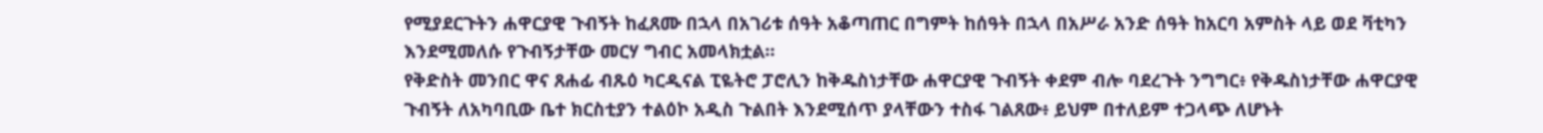የሚያደርጉትን ሐዋርያዊ ጉብኝት ከፈጸሙ በኋላ በአገሪቱ ሰዓት አቆጣጠር በግምት ከሰዓት በኋላ በአሥራ አንድ ሰዓት ከአርባ አምስት ላይ ወደ ቫቲካን እንደሚመለሱ የጉብኝታቸው መርሃ ግብር አመላክቷል።
የቅድስት መንበር ዋና ጸሐፊ ብጹዕ ካርዲናል ፒዬትሮ ፓሮሊን ከቅዱስነታቸው ሐዋርያዊ ጉብኝት ቀደም ብሎ ባደረጉት ንግግር፥ የቅዱስነታቸው ሐዋርያዊ ጉብኝት ለአካባቢው ቤተ ክርስቲያን ተልዕኮ አዲስ ጉልበት እንደሚሰጥ ያላቸውን ተስፋ ገልጸው፥ ይህም በተለይም ተጋላጭ ለሆኑት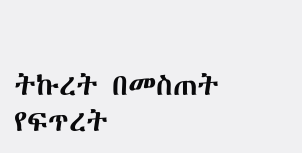ትኩረት በመስጠት የፍጥረት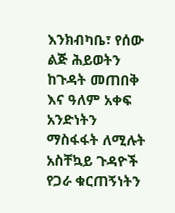እንክብካቤ፣ የሰው ልጅ ሕይወትን ከጉዳት መጠበቅ እና ዓለም አቀፍ አንድነትን ማስፋፋት ለሚሉት አስቸኳይ ጉዳዮች የጋራ ቁርጠኝነትን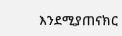እንደሚያጠናክር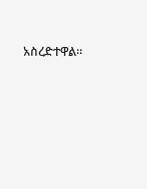አስረድተዋል።